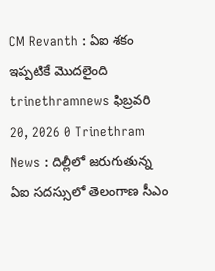CM Revanth : ఏఐ శకం ఇప్పటికే మొదలైంది trinethramnews ఫిబ్రవరి 20, 2026 0 Trinethram News : దిల్లీలో జరుగుతున్న ఏఐ సదస్సులో తెలంగాణ సీఎం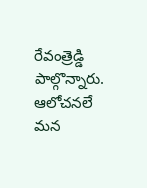రేవంత్రెడ్డి పాల్గొన్నారు. ఆలోచనలే మన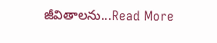జీవితాలను...Read More